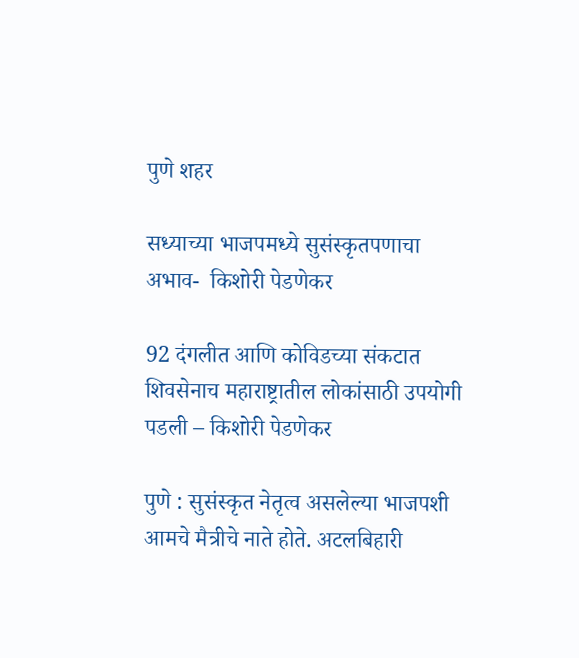पुणे शहर

सध्याच्या भाजपमध्ये सुसंस्कृतपणाचा अभाव-  किशोरी पेडणेकर

92 दंगलीत आणि कोविडच्या संकटात शिवसेनाच महाराष्ट्रातील लोकांसाठी उपयोगी पडली – किशोरी पेडणेकर

पुणे : सुसंस्कृत नेतृत्व असलेल्या भाजपशी आमचे मैत्रीचे नाते होते. अटलबिहारी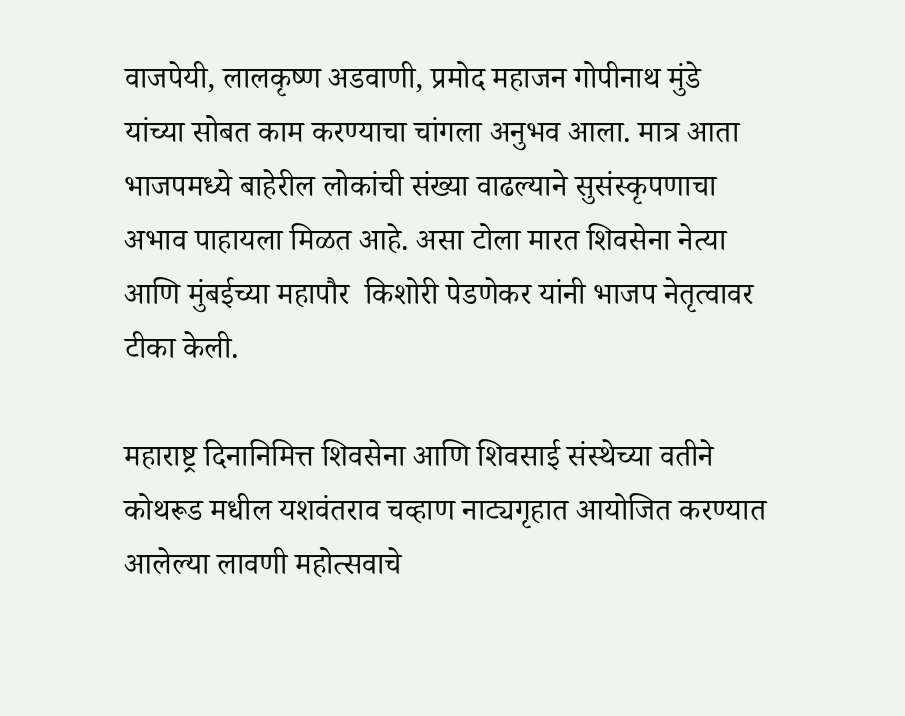वाजपेयी, लालकृष्ण अडवाणी, प्रमोद महाजन गोपीनाथ मुंडे यांच्या सोबत काम करण्याचा चांगला अनुभव आला. मात्र आता भाजपमध्ये बाहेरील लोकांची संख्या वाढल्याने सुसंस्कृपणाचा अभाव पाहायला मिळत आहे. असा टोला मारत शिवसेना नेत्या आणि मुंबईच्या महापौर  किशोरी पेडणेकर यांनी भाजप नेतृत्वावर टीका केली.

महाराष्ट्र दिनानिमित्त शिवसेना आणि शिवसाई संस्थेच्या वतीने कोथरूड मधील यशवंतराव चव्हाण नाट्यगृहात आयोजित करण्यात आलेल्या लावणी महोत्सवाचे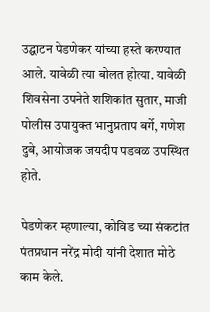उद्घाटन पेडणेकर यांच्या हस्ते करण्यात आले. यावेळी त्या बोलत होत्या. यावेळी शिवसेना उपनेते शशिकांत सुतार, माजी पोलीस उपायुक्त भानुप्रताप बर्गे, गणेश दुबे, आयोजक जयदीप पडवळ उपस्थित होते.

पेडणेकर म्हणाल्या, कोविड च्या संकटांत पंतप्रधान नरेंद्र मोदी यांनी देशात मोठे काम केले.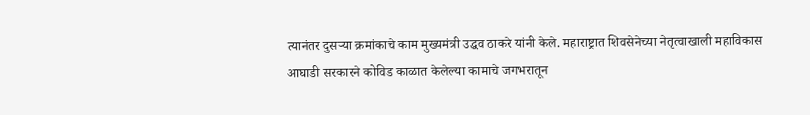त्यानंतर दुसऱ्या क्रमांकाचे काम मुख्यमंत्री उद्धव ठाकरे यांनी केले. महाराष्ट्रात शिवसेनेच्या नेतृत्वाखाली महाविकास आघाडी सरकारने कोविड काळात केलेल्या कामाचे जगभरातून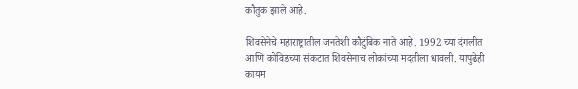कौतुक झाले आहे.

शिवसेनेचे महाराष्ट्रातील जनतेशी कौटुंबिक नाते आहे. 1992 च्या दंगलीत आणि कोविडच्या संकटात शिवसेनाच लोकांच्या मदतीला धावली. यापुढेही कायम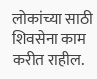लोकांच्या साठी शिवसेना काम करीत राहील.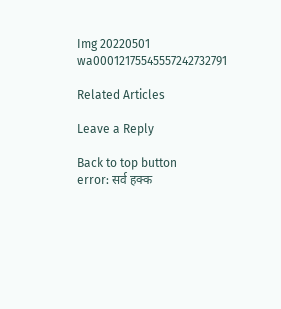Img 20220501 wa00012175545557242732791

Related Articles

Leave a Reply

Back to top button
error: सर्व हक्क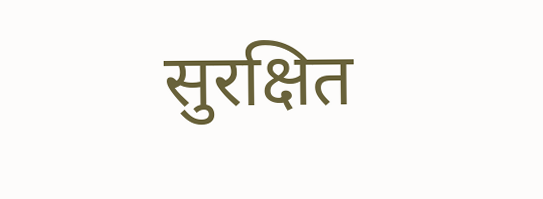सुरक्षित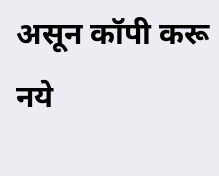असून कॉपी करू नये